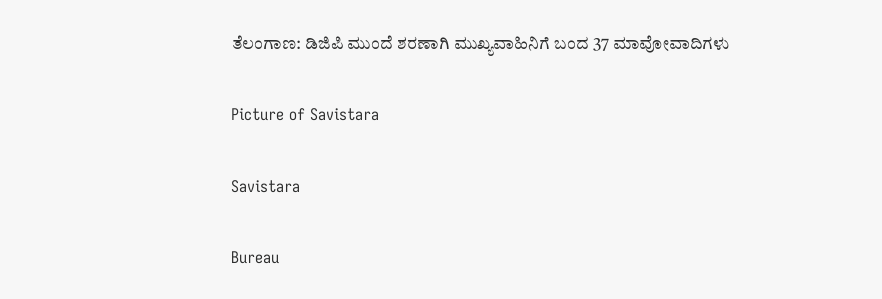ತೆಲಂಗಾಣ: ಡಿಜಿಪಿ ಮುಂದೆ ಶರಣಾಗಿ ಮುಖ್ಯವಾಹಿನಿಗೆ ಬಂದ 37 ಮಾವೋವಾದಿಗಳು

Picture of Savistara

Savistara

Bureau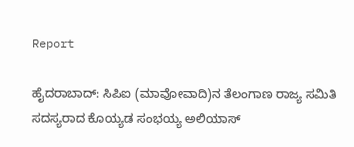Report

ಹೈದರಾಬಾದ್: ಸಿಪಿಐ (ಮಾವೋವಾದಿ)ನ ತೆಲಂಗಾಣ ರಾಜ್ಯ ಸಮಿತಿ ಸದಸ್ಯರಾದ ಕೊಯ್ಯಡ ಸಂಭಯ್ಯ ಅಲಿಯಾಸ್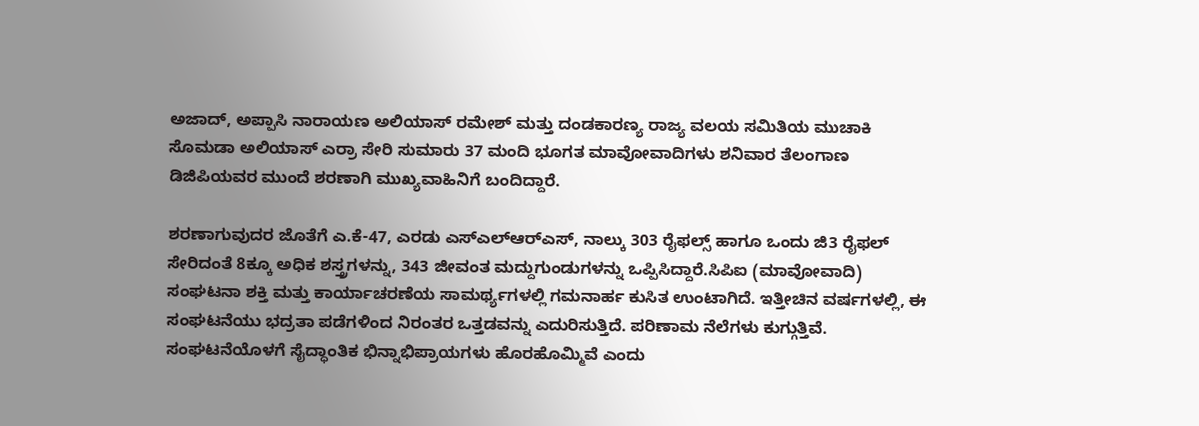ಅಜಾದ್, ಅಪ್ಪಾಸಿ ನಾರಾಯಣ ಅಲಿಯಾಸ್ ರಮೇಶ್ ಮತ್ತು ದಂಡಕಾರಣ್ಯ ರಾಜ್ಯ ವಲಯ ಸಮಿತಿಯ ಮುಚಾಕಿ ಸೊಮಡಾ ಅಲಿಯಾಸ್ ಎರ್ರಾ ಸೇರಿ ಸುಮಾರು 37 ಮಂದಿ ಭೂಗತ ಮಾವೋವಾದಿಗಳು ಶನಿವಾರ ತೆಲಂಗಾಣ ಡಿಜಿಪಿಯವರ ಮುಂದೆ ಶರಣಾಗಿ ಮುಖ್ಯವಾಹಿನಿಗೆ ಬಂದಿದ್ದಾರೆ.

ಶರಣಾಗುವುದರ ಜೊತೆಗೆ ಎ.ಕೆ-47, ಎರಡು ಎಸ್‌ಎಲ್‌ಆರ್‌ಎಸ್‌, ನಾಲ್ಕು 303 ರೈಫಲ್ಸ್ ಹಾಗೂ ಒಂದು ಜಿ3 ರೈಫಲ್ ಸೇರಿದಂತೆ 8ಕ್ಕೂ ಅಧಿಕ ಶಸ್ತ್ರಗಳನ್ನು, 343 ಜೀವಂತ ಮದ್ದುಗುಂಡುಗಳನ್ನು ಒಪ್ಪಿಸಿದ್ದಾರೆ.ಸಿಪಿಐ (ಮಾವೋವಾದಿ) ಸಂಘಟನಾ ಶಕ್ತಿ ಮತ್ತು ಕಾರ್ಯಾಚರಣೆಯ ಸಾಮರ್ಥ್ಯಗಳಲ್ಲಿ ಗಮನಾರ್ಹ ಕುಸಿತ ಉಂಟಾಗಿದೆ. ಇತ್ತೀಚಿನ ವರ್ಷಗಳಲ್ಲಿ, ಈ ಸಂಘಟನೆಯು ಭದ್ರತಾ ಪಡೆಗಳಿಂದ ನಿರಂತರ ಒತ್ತಡವನ್ನು ಎದುರಿಸುತ್ತಿದೆ. ಪರಿಣಾಮ ನೆಲೆಗಳು ಕುಗ್ಗುತ್ತಿವೆ. ಸಂಘಟನೆಯೊಳಗೆ ಸೈದ್ಧಾಂತಿಕ ಭಿನ್ನಾಭಿಪ್ರಾಯಗಳು ಹೊರಹೊಮ್ಮಿವೆ ಎಂದು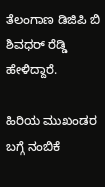ತೆಲಂಗಾಣ ಡಿಜಿಪಿ ಬಿ ಶಿವಧ‌ರ್ ರೆಡ್ಡಿ ಹೇಳಿದ್ದಾರೆ.

ಹಿರಿಯ ಮುಖಂಡರ ಬಗ್ಗೆ ನಂಬಿಕೆ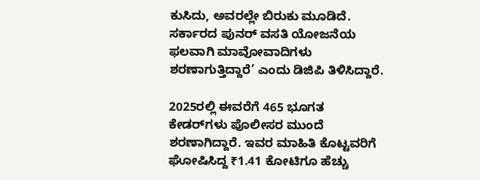ಕುಸಿದು, ಅವರಲ್ಲೇ ಬಿರುಕು ಮೂಡಿದೆ. ಸರ್ಕಾರದ ಪುನ‌ರ್ ವಸತಿ ಯೋಜನೆಯ ಫಲವಾಗಿ ಮಾವೋವಾದಿಗಳು ಶರಣಾಗುತ್ತಿದ್ದಾರೆ’ ಎಂದು ಡಿಜಿಪಿ ತಿಳಿಸಿದ್ದಾರೆ.

2025ರಲ್ಲಿ ಈವರೆಗೆ 465 ಭೂಗತ ಕೇಡರ್‌ಗಳು ಪೊಲೀಸರ ಮುಂದೆ ಶರಣಾಗಿದ್ದಾರೆ. ಇವರ ಮಾಹಿತಿ ಕೊಟ್ಟವರಿಗೆ ಘೋಷಿಸಿದ್ದ ₹1.41 ಕೋಟಿಗೂ ಹೆಚ್ಚು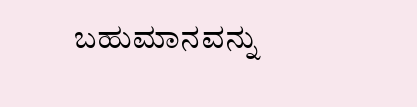ಬಹುಮಾನವನ್ನು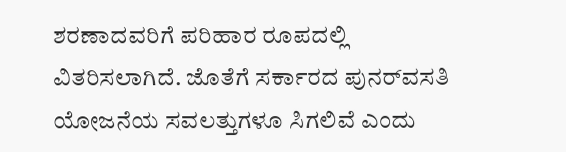ಶರಣಾದವರಿಗೆ ಪರಿಹಾರ ರೂಪದಲ್ಲಿ ವಿತರಿಸಲಾಗಿದೆ. ಜೊತೆಗೆ ಸರ್ಕಾರದ ಪುನರ್‌ವಸತಿ ಯೋಜನೆಯ ಸವಲತ್ತುಗಳೂ ಸಿಗಲಿವೆ ಎಂದು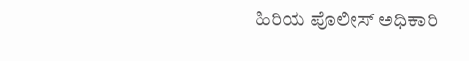ಹಿರಿಯ ಪೊಲೀಸ್ ಅಧಿಕಾರಿ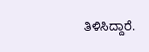ತಿಳಿಸಿದ್ದಾರೆ.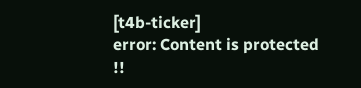[t4b-ticker]
error: Content is protected !!